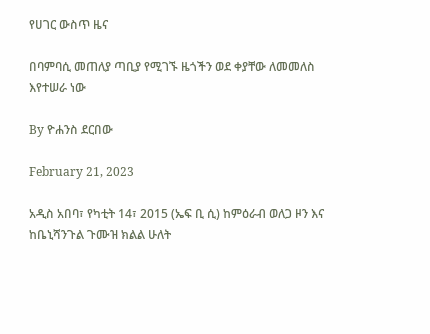የሀገር ውስጥ ዜና

በባምባሲ መጠለያ ጣቢያ የሚገኙ ዜጎችን ወደ ቀያቸው ለመመለስ እየተሠራ ነው

By ዮሐንስ ደርበው

February 21, 2023

አዲስ አበባ፣ የካቲት 14፣ 2015 (ኤፍ ቢ ሲ) ከምዕራብ ወለጋ ዞን እና ከቤኒሻንጉል ጉሙዝ ክልል ሁለት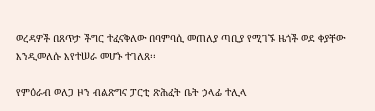ወረዳዎች በጸጥታ ችግር ተፈናቅለው በባምባሲ መጠለያ ጣቢያ የሚገኙ ዜጎች ወደ ቀያቸው እንዲመለሱ እየተሠራ መሆኑ ተገለጸ፡፡

የምዕራብ ወለጋ ዞን ብልጽግና ፓርቲ ጽሕፈት ቤት ኃላፊ ተሊላ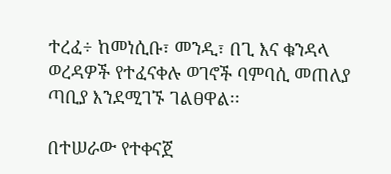ተረፈ÷ ከመነሲቡ፣ መንዲ፣ በጊ እና ቁንዳላ ወረዳዎች የተፈናቀሉ ወገኖች ባምባሲ መጠለያ ጣቢያ እንደሚገኙ ገልፀዋል፡፡

በተሠራው የተቀናጀ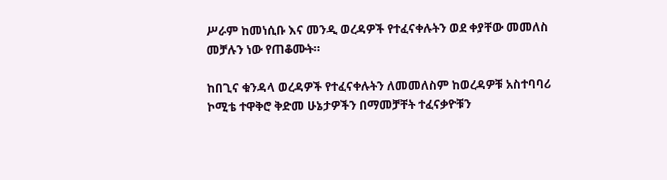ሥራም ከመነሲቡ እና መንዲ ወረዳዎች የተፈናቀሉትን ወደ ቀያቸው መመለስ መቻሉን ነው የጠቆሙት።

ከበጊና ቁንዳላ ወረዳዎች የተፈናቀሉትን ለመመለስም ከወረዳዎቹ አስተባባሪ ኮሚቴ ተዋቅሮ ቅድመ ሁኔታዎችን በማመቻቸት ተፈናቃዮቹን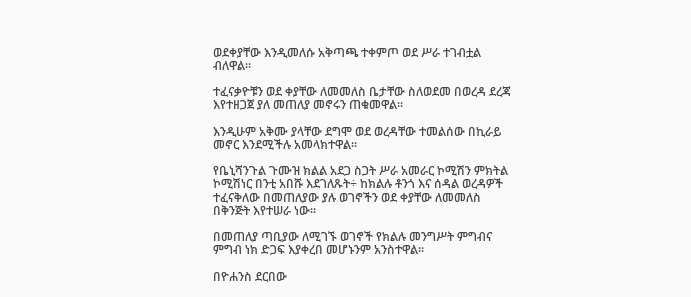ወደቀያቸው እንዲመለሱ አቅጣጫ ተቀምጦ ወደ ሥራ ተገብቷል ብለዋል፡፡

ተፈናቃዮቹን ወደ ቀያቸው ለመመለስ ቤታቸው ስለወደመ በወረዳ ደረጃ እየተዘጋጀ ያለ መጠለያ መኖሩን ጠቁመዋል፡፡

እንዲሁም አቅሙ ያላቸው ደግሞ ወደ ወረዳቸው ተመልሰው በኪራይ መኖር እንደሚችሉ አመላክተዋል፡፡

የቤኒሻንጉል ጉሙዝ ክልል አደጋ ስጋት ሥራ አመራር ኮሚሽን ምክትል ኮሚሽነር በንቲ አበሹ እደገለጹት÷ ከክልሉ ቶንጎ እና ሰዳል ወረዳዎች ተፈናቅለው በመጠለያው ያሉ ወገኖችን ወደ ቀያቸው ለመመለስ በቅንጅት እየተሠራ ነው፡፡

በመጠለያ ጣቢያው ለሚገኙ ወገኖች የክልሉ መንግሥት ምግብና ምግብ ነክ ድጋፍ እያቀረበ መሆኑንም አንስተዋል።

በዮሐንስ ደርበው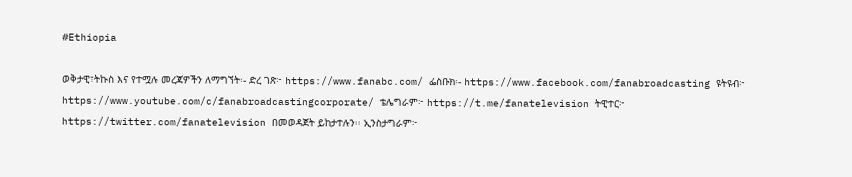#Ethiopia

ወቅታዊ፣ትኩስ እና የተሟሉ መረጃዎችን ለማግኘት፡- ድረ ገጽ፦ https://www.fanabc.com/ ፌስቡክ፡- https://www.facebook.com/fanabroadcasting ዩትዩብ፦ https://www.youtube.com/c/fanabroadcastingcorporate/ ቴሌግራም፦ https://t.me/fanatelevision ትዊተር፦ https://twitter.com/fanatelevision በመወዳጀት ይከታተሉን፡፡ ኢንስታግራም፦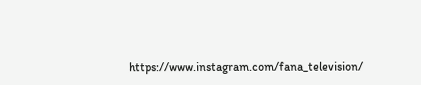https://www.instagram.com/fana_television/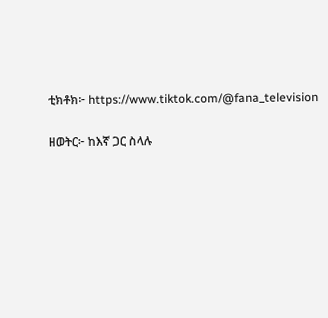ቲክቶክ፦ https://www.tiktok.com/@fana_television

ዘወትር፦ ከእኛ ጋር ስላሉ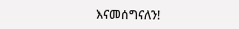እናመሰግናለን!